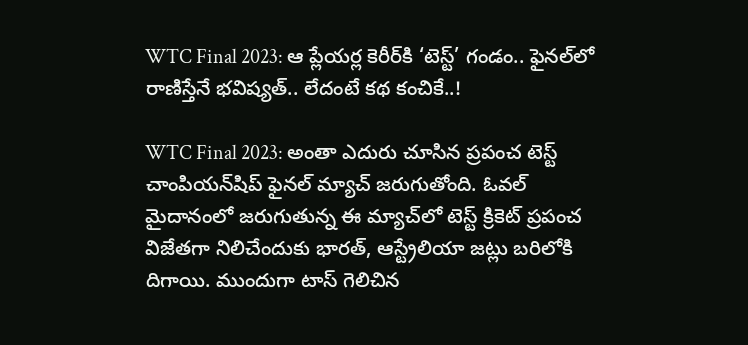WTC Final 2023: ఆ ప్లేయర్ల కెరీర్‌‌కి ‘టెస్ట్’ గండం.. ఫైనల్‌లో రాణిస్తేనే భవిష్యత్.. లేదంటే కథ కంచికే..!

WTC Final 2023: అంతా ఎదురు చూసిన ప్రపంచ టెస్ట్ చాంపియన్‌షిప్ ఫైనల్ మ్యాచ్ జరుగుతోంది. ఓవల్ మైదానంలో జరుగుతున్న ఈ మ్యాచ్‌లో టెస్ట్ క్రికెట్ ప్రపంచ విజేతగా నిలిచేందుకు భారత్, ఆస్ట్రేలియా జట్లు బరిలోకి దిగాయి. ముందుగా టాస్ గెలిచిన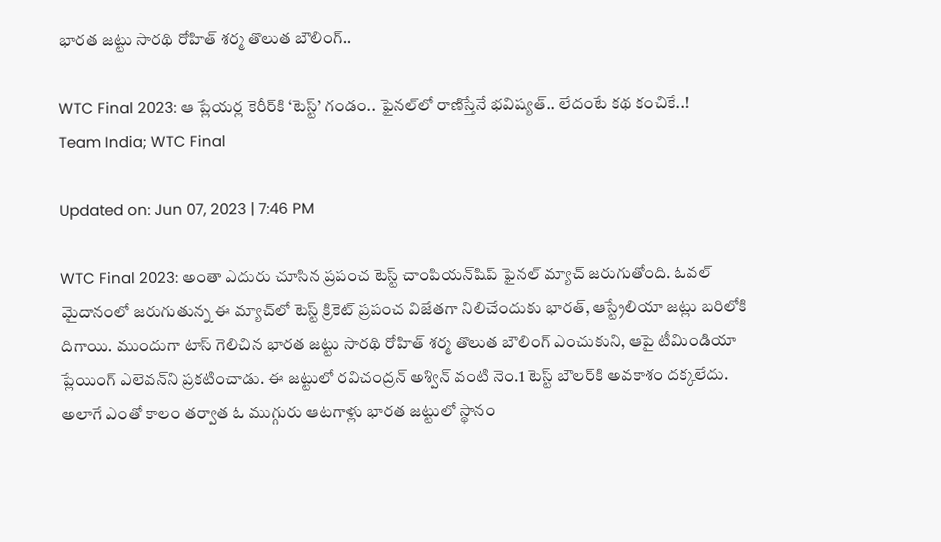భారత జట్టు సారథి రోహిత్ శర్మ తొలుత బౌలింగ్..

WTC Final 2023: ఆ ప్లేయర్ల కెరీర్‌‌కి ‘టెస్ట్’ గండం.. ఫైనల్‌లో రాణిస్తేనే భవిష్యత్.. లేదంటే కథ కంచికే..!
Team India; WTC Final

Updated on: Jun 07, 2023 | 7:46 PM

WTC Final 2023: అంతా ఎదురు చూసిన ప్రపంచ టెస్ట్ చాంపియన్‌షిప్ ఫైనల్ మ్యాచ్ జరుగుతోంది. ఓవల్ మైదానంలో జరుగుతున్న ఈ మ్యాచ్‌లో టెస్ట్ క్రికెట్ ప్రపంచ విజేతగా నిలిచేందుకు భారత్, ఆస్ట్రేలియా జట్లు బరిలోకి దిగాయి. ముందుగా టాస్ గెలిచిన భారత జట్టు సారథి రోహిత్ శర్మ తొలుత బౌలింగ్ ఎంచుకుని, ఆపై టీమిండియా ప్లేయింగ్ ఎలెవన్‌ని ప్రకటించాడు. ఈ జట్టులో రవిచంద్రన్ అశ్విన్ వంటి నెం.1 టెస్ట్ బౌలర్‌కి అవకాశం దక్కలేదు. అలాగే ఎంతో కాలం తర్వాత ఓ ముగ్గురు ఆటగాళ్లు భారత జట్టులో స్థానం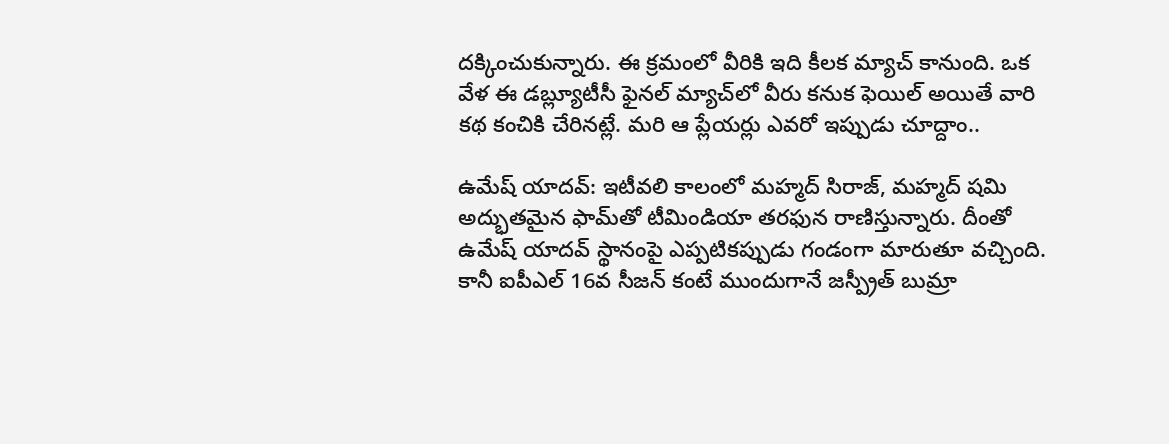దక్కించుకున్నారు. ఈ క్రమంలో వీరికి ఇది కీలక మ్యాచ్ కానుంది. ఒక వేళ ఈ డబ్ల్యూటీసీ ఫైనల్ మ్యాచ్‌లో వీరు కనుక ఫెయిల్ అయితే వారి కథ కంచికి చేరినట్లే. మరి ఆ ప్లేయర్లు ఎవరో ఇప్పుడు చూద్దాం..

ఉమేష్ యాదవ్: ఇటీవలి కాలంలో మహ్మద్ సిరాజ్, మహ్మద్ షమి అద్భుతమైన ఫామ్‌తో టీమిండియా తరఫున రాణిస్తున్నారు. దీంతో ఉమేష్ యాదవ్ స్థానంపై ఎప్పటికప్పుడు గండంగా మారుతూ వచ్చింది. కానీ ఐపీఎల్‌ 16వ సీజన్ కంటే ముందుగానే జస్ప్రీత్ బుమ్రా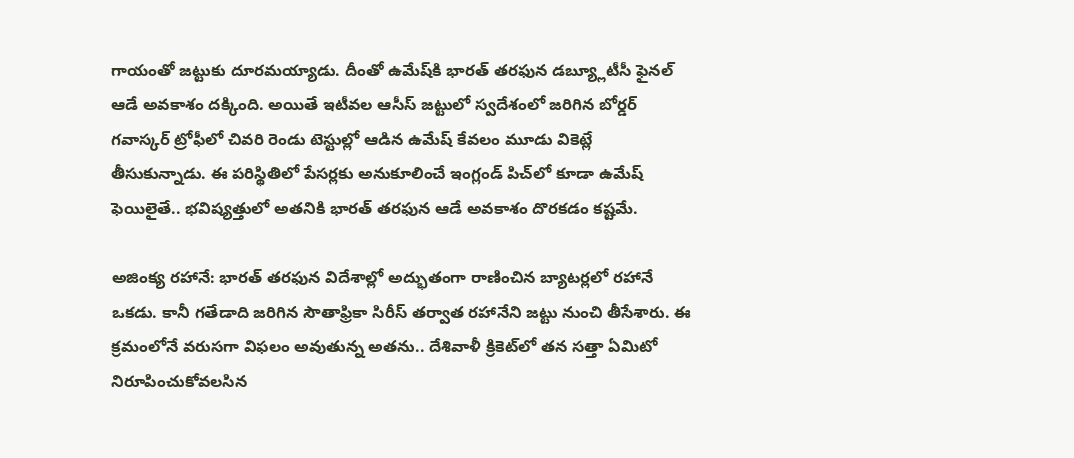గాయంతో జట్టుకు దూరమయ్యాడు. దీంతో ఉమేష్‌కి భారత్ తరఫున డబ్య్లూటీసీ ఫైనల్ ఆడే అవకాశం దక్కింది. అయితే ఇటీవల ఆసీస్ జట్టులో స్వదేశంలో జరిగిన బోర్డర్ గవాస్కర్ ట్రోఫీలో చివరి రెండు టెస్టుల్లో ఆడిన ఉమేష్ కేవలం మూడు వికెట్లే తీసుకున్నాడు. ఈ పరిస్థితిలో పేసర్లకు అనుకూలించే ఇంగ్లండ్‌ పిచ్‌లో కూడా ఉమేష్ ఫెయిలైతే.. భవిష్యత్తులో అతనికి భారత్ తరఫున ఆడే అవకాశం దొరకడం కష్టమే.

అజింక్య రహానే: భారత్ తరఫున విదేశాల్లో అద్భుతంగా రాణించిన బ్యాటర్లలో రహానే ఒకడు. కానీ గతేడాది జరిగిన సౌతాఫ్రికా సిరీస్ తర్వాత రహానేని జట్టు నుంచి తీసేశారు. ఈ క్రమంలోనే వరుసగా విఫలం అవుతున్న అతను.. దేశివాళీ క్రికెట్‌లో తన సత్తా ఏమిటో నిరూపించుకోవలసిన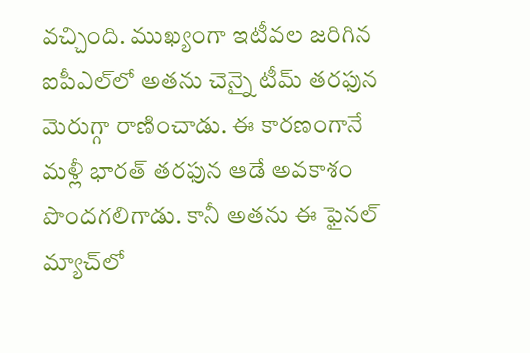వచ్చింది. ముఖ్యంగా ఇటీవల జరిగిన ఐపీఎల్‌లో అతను చెన్నై టీమ్ తరఫున మెరుగ్గా రాణించాడు. ఈ కారణంగానే మళ్లీ భారత్ తరఫున ఆడే అవకాశం పొందగలిగాడు. కానీ అతను ఈ ఫైనల్ మ్యాచ్‌లో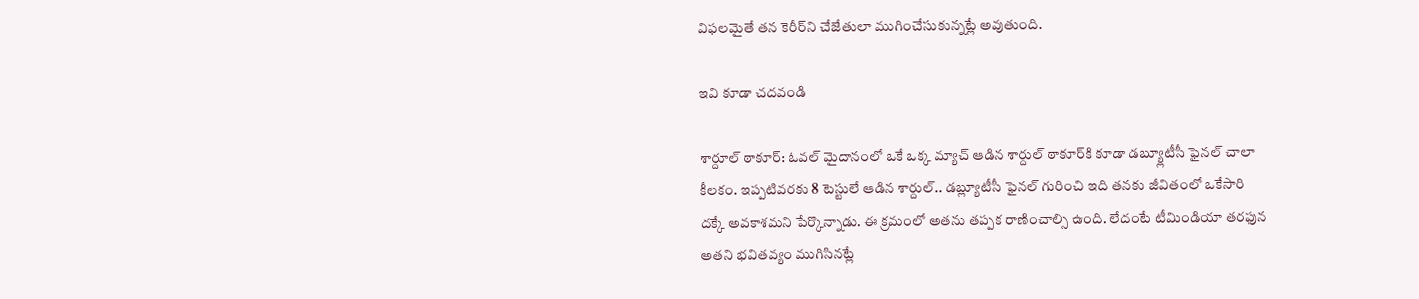విఫలమైతే తన కెరీర్‌ని చేజేతులా ముగించేసుకున్నట్లే అవుతుంది.

ఇవి కూడా చదవండి

శార్దూల్ ఠాకూర్: ఓవల్ మైదానంలో ఒకే ఒక్క మ్యాచ్ ఆడిన శార్దుల్ ఠాకూర్‌కి కూడా డబ్య్లూటీసీ ఫైనల్ చాలా కీలకం. ఇప్పటివరకు 8 టెస్టులే ఆడిన శార్దుల్‌.. డబ్ల్యూటీసీ ఫైనల్ గురించి ఇది తనకు జీవితంలో ఒకేసారి దక్కే అవకాశమని పేర్కొన్నాడు. ఈ క్రమంలో అతను తప్పక రాణించాల్సి ఉంది. లేదంటే టీమిండియా తరఫున అతని భవితవ్యం ముగిసినట్లే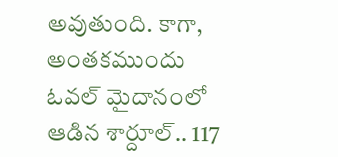అవుతుంది. కాగా, అంతకముందు ఓవల్ మైదానంలో ఆడిన శార్దూల్.. 117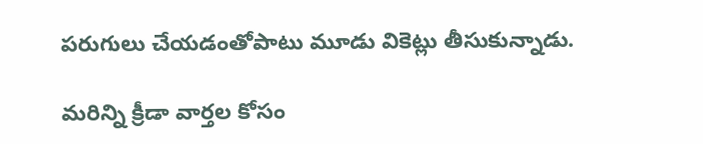పరుగులు చేయడంతోపాటు మూడు వికెట్లు తీసుకున్నాడు.

మరిన్ని క్రీడా వార్తల కోసం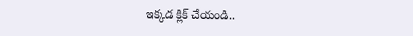ఇక్కడ క్లిక్ చేయండి..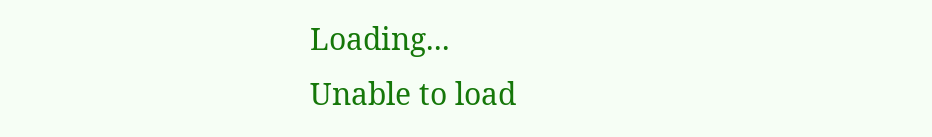Loading...
Unable to load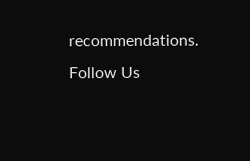recommendations.
Follow Us